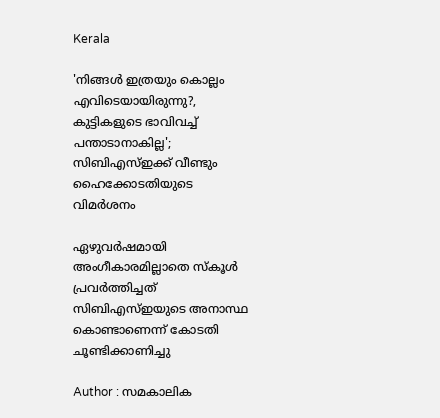Kerala

'നിങ്ങള്‍ ഇത്രയും കൊല്ലം എവിടെയായിരുന്നു?, കുട്ടികളുടെ ഭാവിവച്ച് പന്താടാനാകില്ല'; സിബിഎസ്ഇക്ക് വീണ്ടും ഹൈക്കോടതിയുടെ വിമര്‍ശനം

ഏഴുവര്‍ഷമായി അംഗീകാരമില്ലാതെ സ്‌കൂള്‍ പ്രവര്‍ത്തിച്ചത് സിബിഎസ്ഇയുടെ അനാസ്ഥ കൊണ്ടാണെന്ന് കോടതി ചൂണ്ടിക്കാണിച്ചു

Author : സമകാലിക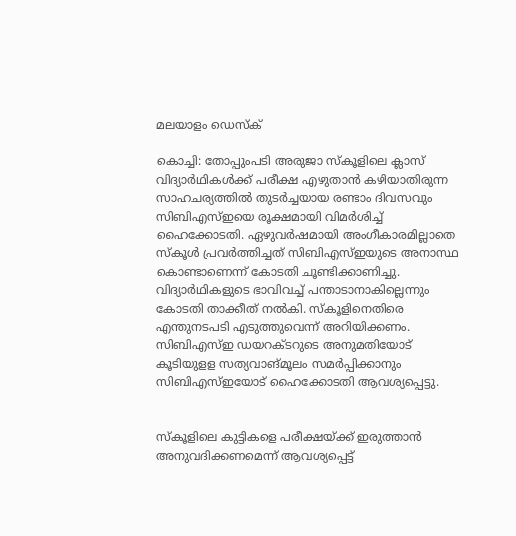മലയാളം ഡെസ്ക്

കൊച്ചി: തോപ്പുംപടി അരുജാ സ്‌കൂളിലെ ക്ലാസ് വിദ്യാര്‍ഥികള്‍ക്ക് പരീക്ഷ എഴുതാന്‍ കഴിയാതിരുന്ന സാഹചര്യത്തില്‍ തുടര്‍ച്ചയായ രണ്ടാം ദിവസവും സിബിഎസ്ഇയെ രൂക്ഷമായി വിമര്‍ശിച്ച് ഹൈക്കോടതി. ഏഴുവര്‍ഷമായി അംഗീകാരമില്ലാതെ സ്‌കൂള്‍ പ്രവര്‍ത്തിച്ചത് സിബിഎസ്ഇയുടെ അനാസ്ഥ കൊണ്ടാണെന്ന് കോടതി ചൂണ്ടിക്കാണിച്ചു. വിദ്യാര്‍ഥികളുടെ ഭാവിവച്ച് പന്താടാനാകില്ലെന്നും കോടതി താക്കീത് നല്‍കി. സ്‌കൂളിനെതിരെ എന്തുനടപടി എടുത്തുവെന്ന് അറിയിക്കണം. സിബിഎസ്ഇ ഡയറക്ടറുടെ അനുമതിയോട് കൂടിയുളള സത്യവാങ്മൂലം സമര്‍പ്പിക്കാനും സിബിഎസ്ഇയോട് ഹൈക്കോടതി ആവശ്യപ്പെട്ടു.


സ്‌കൂളിലെ കുട്ടികളെ പരീക്ഷയ്ക്ക് ഇരുത്താന്‍ അനുവദിക്കണമെന്ന് ആവശ്യപ്പെട്ട്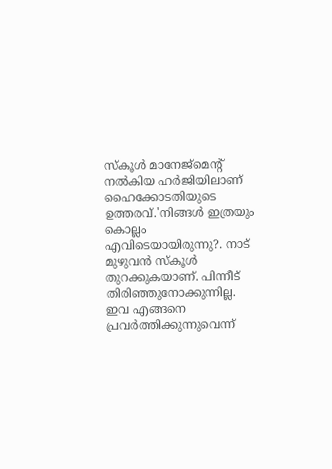സ്‌കൂള്‍ മാനേജ്‌മെന്റ് നല്‍കിയ ഹര്‍ജിയിലാണ് ഹൈക്കോടതിയുടെ ഉത്തരവ്.'നിങ്ങള്‍ ഇത്രയും കൊല്ലം എവിടെയായിരുന്നു?. നാട് മുഴുവന്‍ സ്‌കൂള്‍ തുറക്കുകയാണ്. പിന്നീട് തിരിഞ്ഞുനോക്കുന്നില്ല. ഇവ എങ്ങനെ പ്രവര്‍ത്തിക്കുന്നുവെന്ന്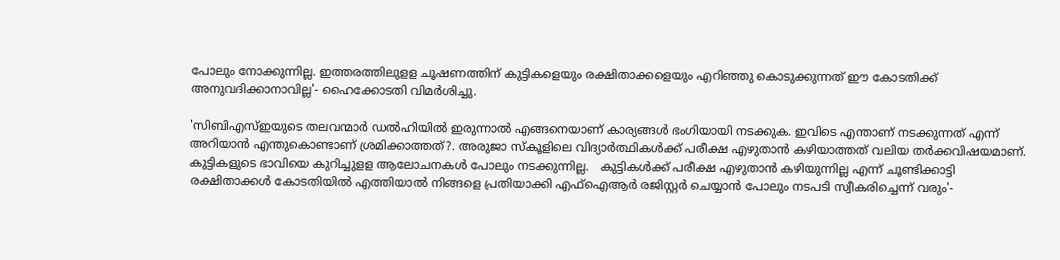പോലും നോക്കുന്നില്ല. ഇത്തരത്തിലുളള ചൂഷണത്തിന് കുട്ടികളെയും രക്ഷിതാക്കളെയും എറിഞ്ഞു കൊടുക്കുന്നത് ഈ കോടതിക്ക് അനുവദിക്കാനാവില്ല'- ഹൈക്കോടതി വിമര്‍ശിച്ചു.

'സിബിഎസ്ഇയുടെ തലവന്മാര്‍ ഡല്‍ഹിയില്‍ ഇരുന്നാല്‍ എങ്ങനെയാണ് കാര്യങ്ങള്‍ ഭംഗിയായി നടക്കുക. ഇവിടെ എന്താണ് നടക്കുന്നത് എന്ന് അറിയാന്‍ എന്തുകൊണ്ടാണ് ശ്രമിക്കാത്തത്?. അരുജാ സ്‌കൂളിലെ വിദ്യാര്‍ത്ഥികള്‍ക്ക് പരീക്ഷ എഴുതാന്‍ കഴിയാത്തത് വലിയ തര്‍ക്കവിഷയമാണ്. കുട്ടികളുടെ ഭാവിയെ കുറിച്ചുളള ആലോചനകള്‍ പോലും നടക്കുന്നില്ല.   കുട്ടികള്‍ക്ക് പരീക്ഷ എഴുതാന്‍ കഴിയുന്നില്ല എന്ന് ചൂണ്ടിക്കാട്ടി രക്ഷിതാക്കള്‍ കോടതിയില്‍ എത്തിയാല്‍ നിങ്ങളെ പ്രതിയാക്കി എഫ്‌ഐആര്‍ രജിസ്റ്റര്‍ ചെയ്യാന്‍ പോലും നടപടി സ്വീകരിച്ചെന്ന് വരും'-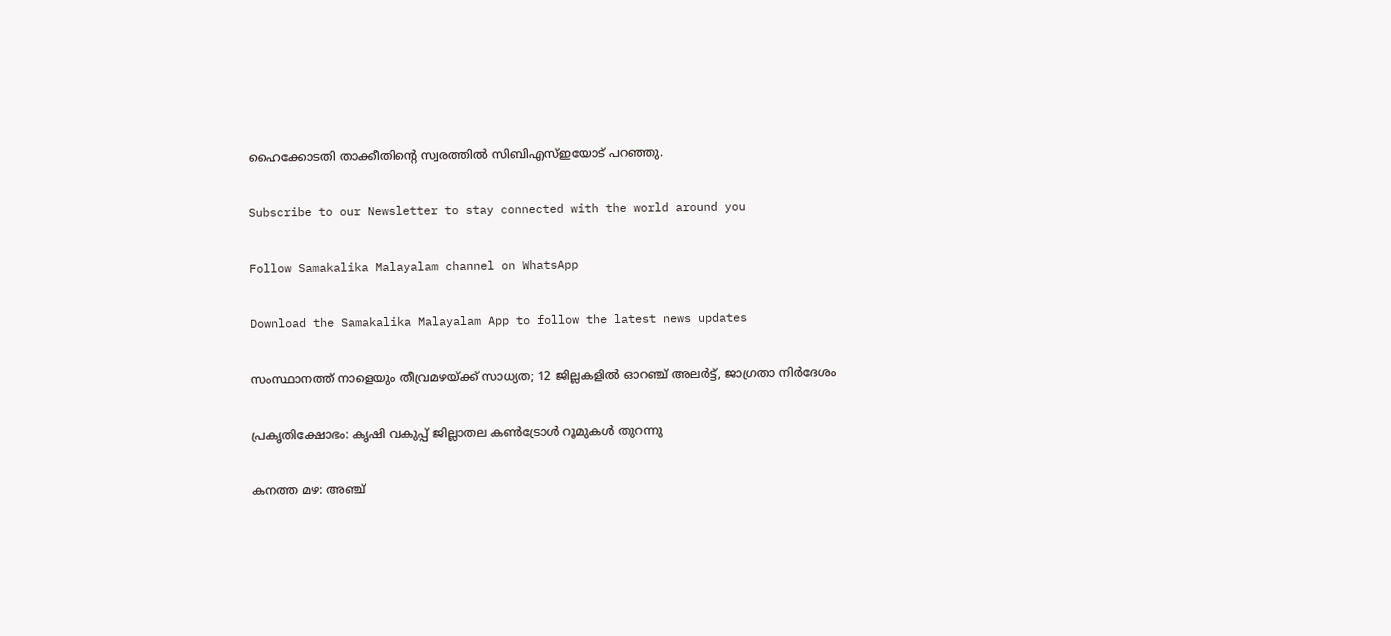ഹൈക്കോടതി താക്കീതിന്റെ സ്വരത്തില്‍ സിബിഎസ്ഇയോട് പറഞ്ഞു.

Subscribe to our Newsletter to stay connected with the world around you

Follow Samakalika Malayalam channel on WhatsApp

Download the Samakalika Malayalam App to follow the latest news updates

സംസ്ഥാനത്ത് നാളെയും തീവ്രമഴയ്ക്ക് സാധ്യത; 12 ജില്ലകളില്‍ ഓറഞ്ച് അലര്‍ട്ട്, ജാഗ്രതാ നിര്‍ദേശം

പ്രകൃതിക്ഷോഭം: കൃഷി വകുപ്പ് ജില്ലാതല കൺട്രോൾ റൂമുകൾ തുറന്നു

കനത്ത മഴ: അഞ്ച്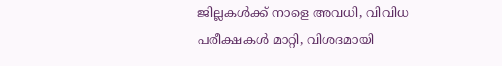ജില്ലകൾക്ക് നാളെ അവധി, വിവിധ പരീക്ഷകൾ മാറ്റി, വിശദമായി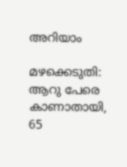അറിയാം

മഴക്കെടുതി: ആറു പേരെ കാണാതായി, 65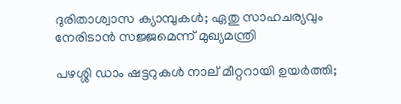ദുരിതാശ്വാസ ക്യാമ്പുകള്‍; ഏതു സാഹചര്യവും നേരിടാൻ സജ്ജമെന്ന് മുഖ്യമന്ത്രി

പഴശ്ശി ഡാം ഷട്ടറുകള്‍ നാല് മീറ്ററായി ഉയര്‍ത്തി;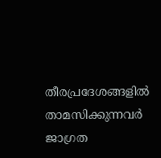തീരപ്രദേശങ്ങളില്‍ താമസിക്കുന്നവര്‍ ജാഗ്രത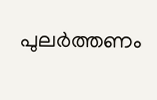പുലർത്തണം